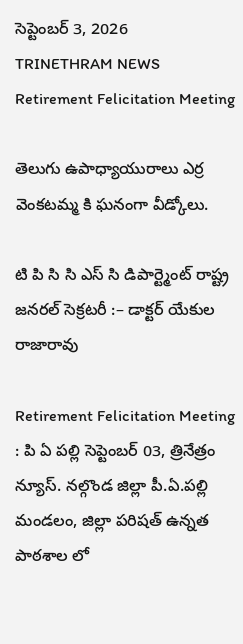సెప్టెంబర్ 3, 2026
TRINETHRAM NEWS
Retirement Felicitation Meeting

తెలుగు ఉపాధ్యాయురాలు ఎర్ర వెంకటమ్మ కి ఘనంగా వీడ్కోలు.

టి పి సి సి ఎస్ సి డిపార్ట్మెంట్ రాష్ట్ర జనరల్ సెక్రటరీ :– డాక్టర్ యేకుల రాజారావు

Retirement Felicitation Meeting : పి ఏ పల్లి సెప్టెంబర్ 03, త్రినేత్రం న్యూస్. నల్గొండ జిల్లా పీ.ఏ.పల్లి మండలం, జిల్లా పరిషత్ ఉన్నత పాఠశాల లో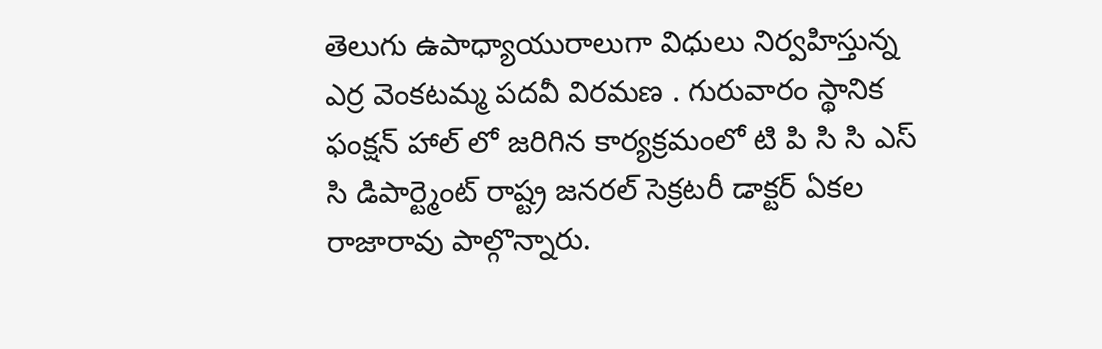తెలుగు ఉపాధ్యాయురాలుగా విధులు నిర్వహిస్తున్న ఎర్ర వెంకటమ్మ పదవీ విరమణ . గురువారం స్థానిక ఫంక్షన్ హాల్ లో జరిగిన కార్యక్రమంలో టి పి సి సి ఎస్ సి డిపార్ట్మెంట్ రాష్ట్ర జనరల్ సెక్రటరీ డాక్టర్ ఏకల రాజారావు పాల్గొన్నారు.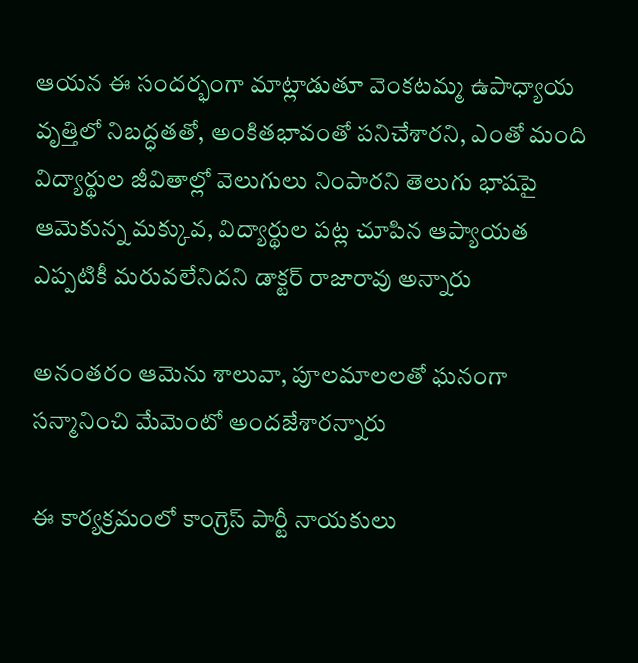ఆయన ఈ సందర్భంగా మాట్లాడుతూ వెంకటమ్మ ఉపాధ్యాయ వృత్తిలో నిబద్ధతతో, అంకితభావంతో పనిచేశారని, ఎంతో మంది విద్యార్థుల జీవితాల్లో వెలుగులు నింపారని తెలుగు భాషపై ఆమెకున్న మక్కువ, విద్యార్థుల పట్ల చూపిన ఆప్యాయత ఎప్పటికీ మరువలేనిదని డాక్టర్ రాజారావు అన్నారు

అనంతరం ఆమెను శాలువా, పూలమాలలతో ఘనంగా సన్మానించి మేమెంటో అందజేశారన్నారు

ఈ కార్యక్రమంలో కాంగ్రెస్ పార్టీ నాయకులు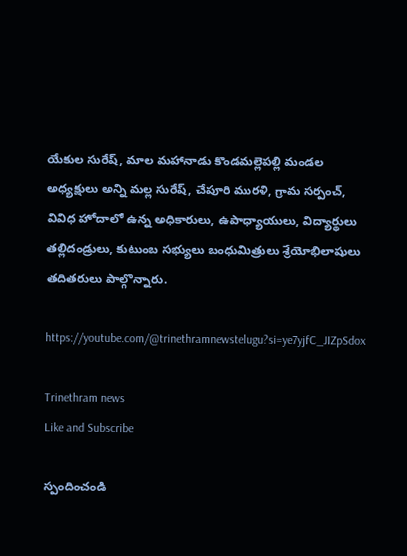యేకుల సురేష్, మాల మహానాడు కొండమల్లెపల్లి మండల అధ్యక్షులు అన్ని మల్ల సురేష్, చేపూరి మురళి, గ్రామ సర్పంచ్, వివిధ హోదాలో ఉన్న అధికారులు, ఉపాధ్యాయులు, విద్యార్థులు తల్లిదండ్రులు, కుటుంబ సభ్యులు బంధుమిత్రులు శ్రేయోభిలాషులు తదితరులు పాల్గొన్నారు.

https://youtube.com/@trinethramnewstelugu?si=ye7yjfC_JIZpSdox

Trinethram news
Like and Subscribe

స్పందించండి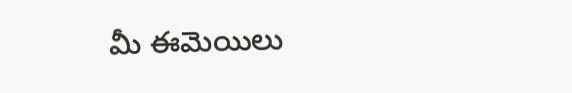మీ ఈమెయిలు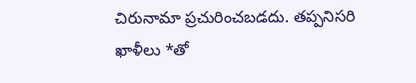చిరునామా ప్రచురించబడదు. తప్పనిసరి ఖాళీలు *తో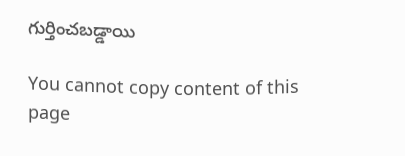గుర్తించబడ్డాయి

You cannot copy content of this page